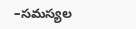–సమస్యల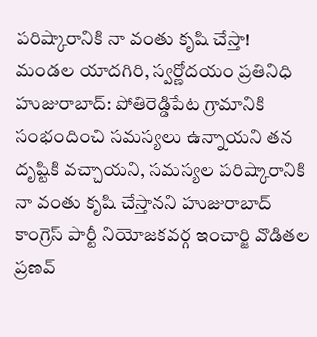పరిష్కారానికి నా వంతు కృషి చేస్తా!
మండల యాదగిరి, స్వర్ణోదయం ప్రతినిధి హుజురాబాద్: పోతిరెడ్డిపేట గ్రామానికి సంభందించి సమస్యలు ఉన్నాయని తన దృష్టికి వచ్చాయని, సమస్యల పరిష్కారానికి నా వంతు కృషి చేస్తానని హుజురాబాద్ కాంగ్రెస్ పార్టీ నియోజకవర్గ ఇంచార్జి వొడితల ప్రణవ్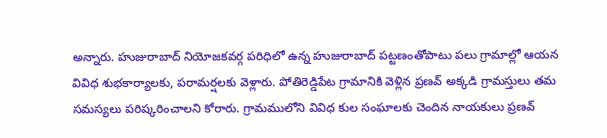అన్నారు. హుజురాబాద్ నియోజకవర్గ పరిధిలో ఉన్న హుజురాబాద్ పట్టణంతోపాటు పలు గ్రామాల్లో ఆయన వివిధ శుభకార్యాలకు, పరామర్షలకు వెళ్లారు. పోతిరెడ్డిపేట గ్రామానికి వెళ్లిన ప్రణవ్ అక్కడి గ్రామస్తులు తమ సమస్యలు పరిష్కరించాలని కోరారు. గ్రామములోని వివిధ కుల సంఘాలకు చెందిన నాయకులు ప్రణవ్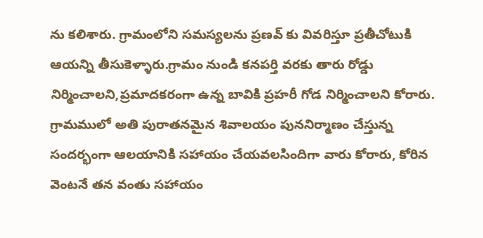ను కలిశారు. గ్రామంలోని సమస్యలను ప్రణవ్ కు వివరిస్తూ ప్రతీచోటుకి ఆయన్ని తీసుకెళ్ళారు.గ్రామం నుండి కనపర్తి వరకు తారు రోడ్డు నిర్మించాలని,ప్రమాదకరంగా ఉన్న బావికి ప్రహరీ గోడ నిర్మించాలని కోరారు. గ్రామములో అతి పురాతనమైన శివాలయం పుననిర్మాణం చేస్తున్న సందర్భంగా ఆలయానికి సహాయం చేయవలసిందిగా వారు కోరారు, కోరిన వెంటనే తన వంతు సహాయం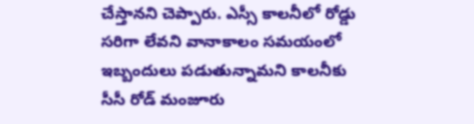చేస్తానని చెప్పారు. ఎస్సీ కాలనీలో రోడ్డు సరిగా లేవని వానాకాలం సమయంలో ఇబ్బందులు పడుతున్నామని కాలనీకు సీసీ రోడ్ మంజూరు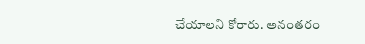చేయాలని కోరారు. అనంతరం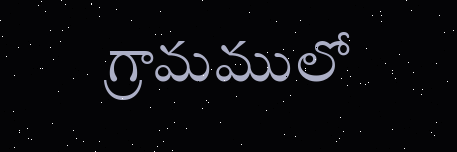గ్రామములో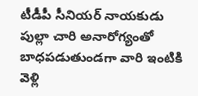టీడీపీ సీనియర్ నాయకుడు పుల్లా చారి అనారోగ్యంతో బాధపడుతుండగా వారి ఇంటికి వెళ్లి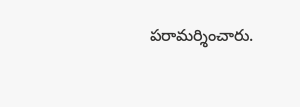పరామర్శించారు.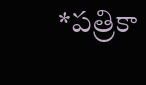*పత్రికా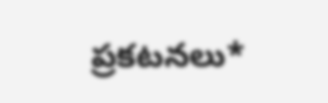ప్రకటనలు*